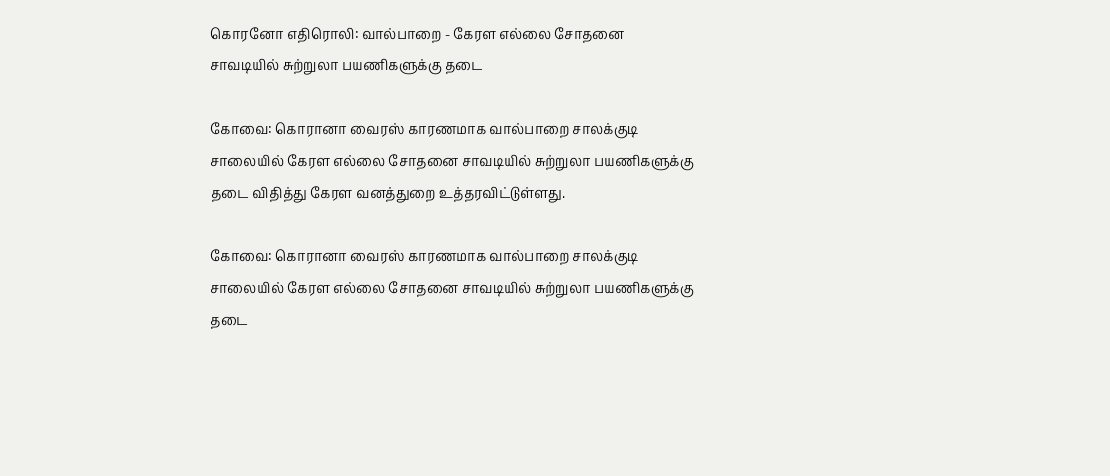கொரனோ எதிரொலி: வால்பாறை - கேரள எல்லை சோதனை சாவடியில் சுற்றுலா பயணிகளுக்கு தடை

கோவை: கொரானா வைரஸ் காரணமாக வால்பாறை சாலக்குடி சாலையில் கேரள எல்லை சோதனை சாவடியில் சுற்றுலா பயணிகளுக்கு தடை விதித்து கேரள வனத்துறை உத்தரவிட்டுள்ளது.

கோவை: கொரானா வைரஸ் காரணமாக வால்பாறை சாலக்குடி சாலையில் கேரள எல்லை சோதனை சாவடியில் சுற்றுலா பயணிகளுக்கு தடை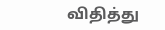விதித்து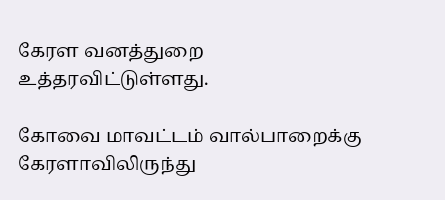கேரள வனத்துறை உத்தரவிட்டுள்ளது.

கோவை மாவட்டம் வால்பாறைக்கு கேரளாவிலிருந்து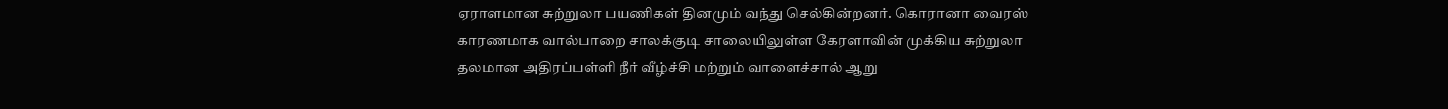ஏராளமான சுற்றுலா பயணிகள் தினமும் வந்து செல்கின்றனர். கொரானா வைரஸ் காரணமாக வால்பாறை சாலக்குடி சாலையிலுள்ள கேரளாவின் முக்கிய சுற்றுலா தலமான அதிரப்பள்ளி நீர் வீழ்ச்சி மற்றும் வாளைச்சால் ஆறு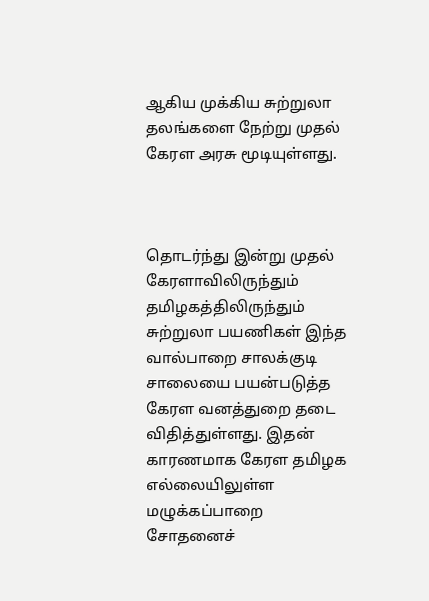ஆகிய முக்கிய சுற்றுலா தலங்களை நேற்று முதல் கேரள அரசு மூடியுள்ளது.



தொடர்ந்து இன்று முதல் கேரளாவிலிருந்தும் தமிழகத்திலிருந்தும் சுற்றுலா பயணிகள் இந்த வால்பாறை சாலக்குடி சாலையை பயன்படுத்த கேரள வனத்துறை தடை விதித்துள்ளது. இதன் காரணமாக கேரள தமிழக எல்லையிலுள்ள மழுக்கப்பாறை சோதனைச்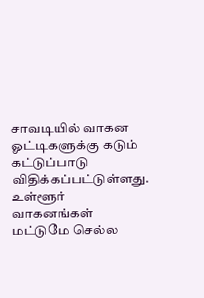சாவடியில் வாகன ஓட்டிகளுக்கு கடும் கட்டுப்பாடு விதிக்கப்பட்டுள்ளது. உள்ளூர் வாகனங்கள் மட்டுமே செல்ல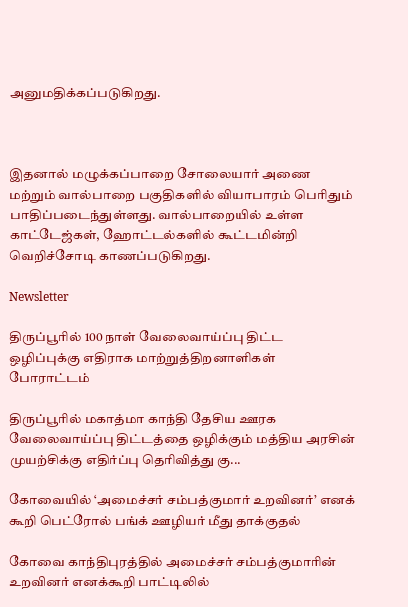அனுமதிக்கப்படுகிறது.



இதனால் மழுக்கப்பாறை சோலையார் அணை மற்றும் வால்பாறை பகுதிகளில் வியாபாரம் பெரிதும் பாதிப்படைந்துள்ளது. வால்பாறையில் உள்ள காட்டேஜ்கள், ஹோட்டல்களில் கூட்டமின்றி வெறிச்சோடி காணப்படுகிறது.

Newsletter

திருப்பூரில் 100 நாள் வேலைவாய்ப்பு திட்ட ஒழிப்புக்கு எதிராக மாற்றுத்திறனாளிகள் போராட்டம்

திருப்பூரில் மகாத்மா காந்தி தேசிய ஊரக வேலைவாய்ப்பு திட்டத்தை ஒழிக்கும் மத்திய அரசின் முயற்சிக்கு எதிர்ப்பு தெரிவித்து கு...

கோவையில் ‘அமைச்சர் சம்பத்குமார் உறவினர்’ எனக் கூறி பெட்ரோல் பங்க் ஊழியர் மீது தாக்குதல்

கோவை காந்திபுரத்தில் அமைச்சர் சம்பத்குமாரின் உறவினர் எனக்கூறி பாட்டிலில்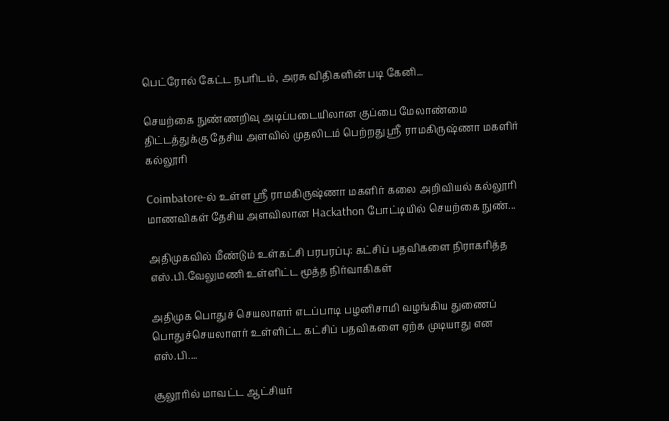பெட்ரோல் கேட்ட நபரிடம், அரசு விதிகளின் படி கேனி...

செயற்கை நுண்ணறிவு அடிப்படையிலான குப்பை மேலாண்மை திட்டத்துக்கு தேசிய அளவில் முதலிடம் பெற்றது ஶ்ரீ ராமகிருஷ்ணா மகளிர் கல்லூரி

Coimbatore-ல் உள்ள ஶ்ரீ ராமகிருஷ்ணா மகளிர் கலை அறிவியல் கல்லூரி மாணவிகள் தேசிய அளவிலான Hackathon போட்டியில் செயற்கை நுண்...

அதிமுகவில் மீண்டும் உள்கட்சி பரபரப்பு: கட்சிப் பதவிகளை நிராகரித்த எஸ்.பி.வேலுமணி உள்ளிட்ட மூத்த நிர்வாகிகள்

அதிமுக பொதுச் செயலாளர் எடப்பாடி பழனிசாமி வழங்கிய துணைப் பொதுச்செயலாளர் உள்ளிட்ட கட்சிப் பதவிகளை ஏற்க முடியாது என எஸ்.பி....

சூலூரில் மாவட்ட ஆட்சியர்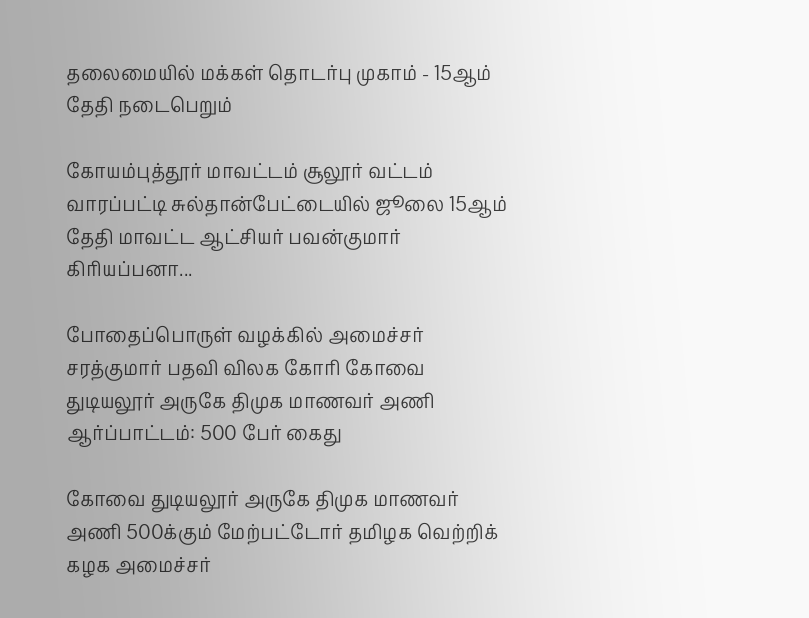தலைமையில் மக்கள் தொடர்பு முகாம் - 15ஆம் தேதி நடைபெறும்

கோயம்புத்தூர் மாவட்டம் சூலூர் வட்டம் வாரப்பட்டி சுல்தான்பேட்டையில் ஜூலை 15ஆம் தேதி மாவட்ட ஆட்சியர் பவன்குமார் கிரியப்பனா...

போதைப்பொருள் வழக்கில் அமைச்சர் சரத்குமார் பதவி விலக கோரி கோவை துடியலூர் அருகே திமுக மாணவர் அணி ஆர்ப்பாட்டம்: 500 பேர் கைது

கோவை துடியலூர் அருகே திமுக மாணவர் அணி 500க்கும் மேற்பட்டோர் தமிழக வெற்றிக் கழக அமைச்சர்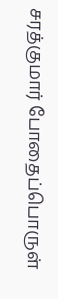சரத்குமார் போதைப்பொருள்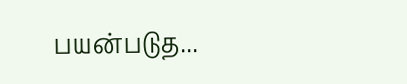பயன்படுத...